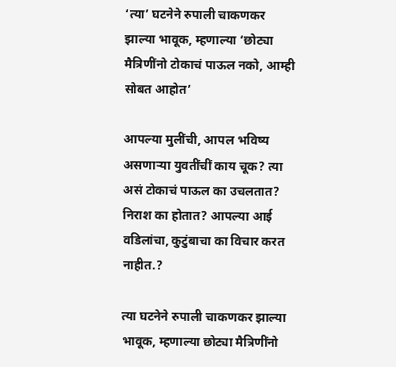‘त्या’ घटनेने रुपाली चाकणकर झाल्या भावूक, म्हणाल्या ‘छोट्या मैत्रिणींनो टोकाचं पाऊल नको, आम्ही सोबत आहोत’

आपल्या मुलींची, आपल भविष्य असणाऱ्या युवतींचीं काय चूक? त्या असं टोकाचं पाऊल का उचलतात? निराश का होतात? आपल्या आई वडिलांचा, कुटुंबाचा का विचार करत नाहीत.?

त्या घटनेने रुपाली चाकणकर झाल्या भावूक, म्हणाल्या छोट्या मैत्रिणींनो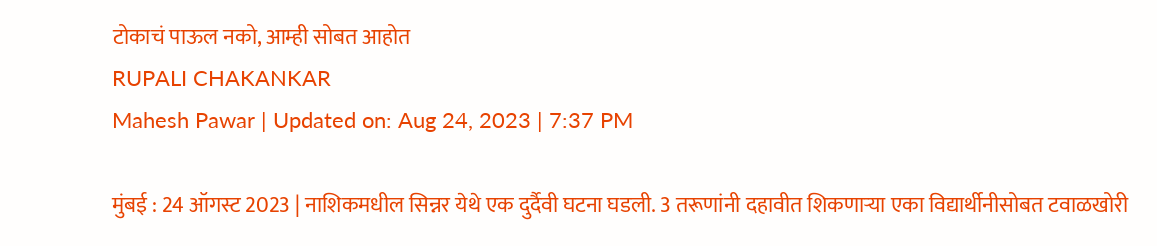टोकाचं पाऊल नको, आम्ही सोबत आहोत
RUPALI CHAKANKAR
Mahesh Pawar | Updated on: Aug 24, 2023 | 7:37 PM

मुंबई : 24 ऑगस्ट 2023 | नाशिकमधील सिन्नर येथे एक दुर्दैवी घटना घडली. 3 तरूणांनी दहावीत शिकणाऱ्या एका विद्यार्थीनीसोबत टवाळखोरी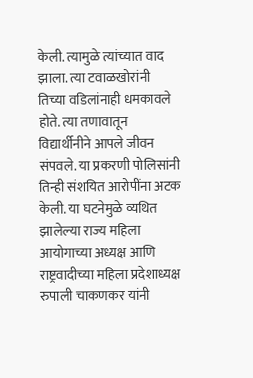केली. त्यामुळे त्यांच्यात वाद झाला. त्या टवाळखोरांनी तिच्या वडिलांनाही धमकावले होते. त्या तणावातून विद्यार्थीनीने आपले जीवन संपवले. या प्रकरणी पोलिसांनी तिन्ही संशयित आरोपींना अटक केली. या घटनेमुळे व्यथित झालेल्या राज्य महिला आयोगाच्या अध्यक्ष आणि राष्ट्रवादीच्या महिला प्रदेशाध्यक्ष रुपाली चाकणकर यांनी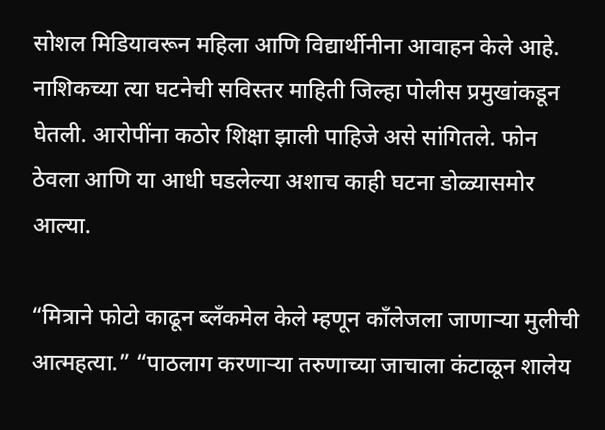सोशल मिडियावरून महिला आणि विद्यार्थीनीना आवाहन केले आहे. नाशिकच्या त्या घटनेची सविस्तर माहिती जिल्हा पोलीस प्रमुखांकडून घेतली. आरोपींना कठोर शिक्षा झाली पाहिजे असे सांगितले. फोन ठेवला आणि या आधी घडलेल्या अशाच काही घटना डोळ्यासमोर आल्या.

“मित्राने फोटो काढून ब्लँकमेल केले म्हणून काँलेजला जाणाऱ्या मुलीची आत्महत्या.” “पाठलाग करणाऱ्या तरुणाच्या जाचाला कंटाळून शालेय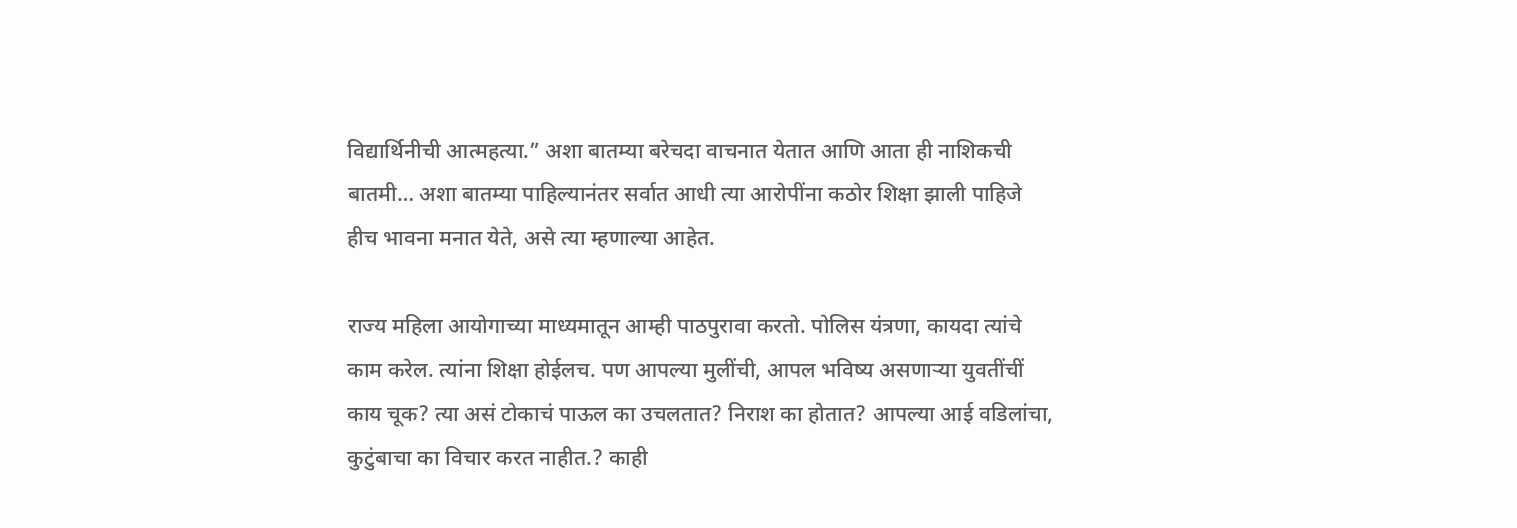विद्यार्थिनीची आत्महत्या.” अशा बातम्या बरेचदा वाचनात येतात आणि आता ही नाशिकची बातमी… अशा बातम्या पाहिल्यानंतर सर्वात आधी त्या आरोपींना कठोर शिक्षा झाली पाहिजे हीच भावना मनात येते, असे त्या म्हणाल्या आहेत.

राज्य महिला आयोगाच्या माध्यमातून आम्ही पाठपुरावा करतो. पोलिस यंत्रणा, कायदा त्यांचे काम करेल. त्यांना शिक्षा होईलच. पण आपल्या मुलींची, आपल भविष्य असणाऱ्या युवतींचीं काय चूक? त्या असं टोकाचं पाऊल का उचलतात? निराश का होतात? आपल्या आई वडिलांचा, कुटुंबाचा का विचार करत नाहीत.? काही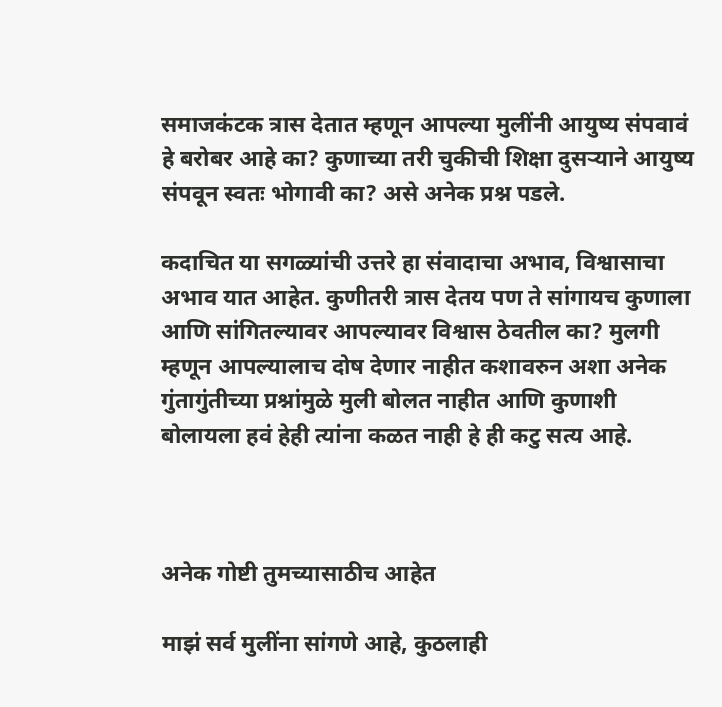समाजकंटक त्रास देतात म्हणून आपल्या मुलींनी आयुष्य संपवावं हे बरोबर आहे का? कुणाच्या तरी चुकीची शिक्षा दुसऱ्याने आयुष्य संपवून स्वतः भोगावी का? असे अनेक प्रश्न पडले.

कदाचित या सगळ्यांची उत्तरे हा संवादाचा अभाव, विश्वासाचा अभाव यात आहेत. कुणीतरी त्रास देतय पण ते सांगायच कुणाला आणि सांगितल्यावर आपल्यावर विश्वास ठेवतील का? मुलगी म्हणून आपल्यालाच दोष देणार नाहीत कशावरुन अशा अनेक गुंतागुंतीच्या प्रश्नांमुळे मुली बोलत नाहीत आणि कुणाशी बोलायला हवं हेही त्यांना कळत नाही हे ही कटु सत्य आहे.



अनेक गोष्टी तुमच्यासाठीच आहेत

माझं सर्व मुलींना सांगणे आहे, कुठलाही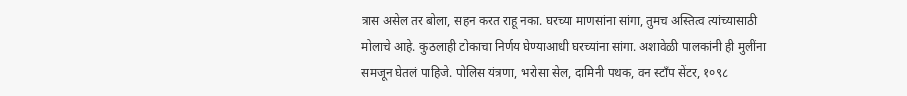त्रास असेल तर बोला, सहन करत राहू नका. घरच्या माणसांना सांगा, तुमच अस्तित्व त्यांच्यासाठी मोलाचे आहे. कुठलाही टोकाचा निर्णय घेण्याआधी घरच्यांना सांगा. अशावेळी पालकांनी ही मुलींना समजून घेतलं पाहिजे. पोलिस यंत्रणा, भरोसा सेल, दामिनी पथक, वन स्टाँप सेंटर, १०९८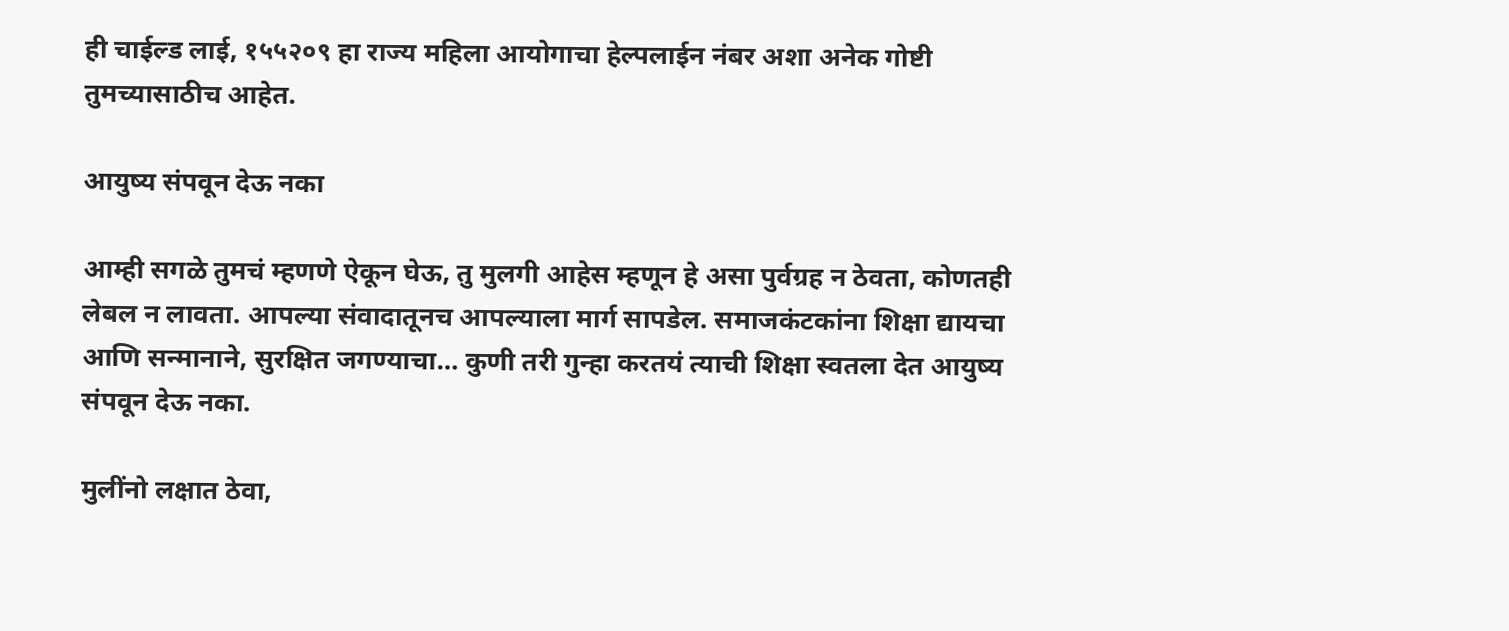ही चाईल्ड लाई, १५५२०९ हा राज्य महिला आयोगाचा हेल्पलाईन नंबर अशा अनेक गोष्टी तुमच्यासाठीच आहेत.

आयुष्य संपवून देऊ नका

आम्ही सगळे तुमचं म्हणणे ऐकून घेऊ, तु मुलगी आहेस म्हणून हे असा पुर्वग्रह न ठेवता, कोणतही लेबल न लावता. आपल्या संवादातूनच आपल्याला मार्ग सापडेल. समाजकंटकांना शिक्षा द्यायचा आणि सन्मानाने, सुरक्षित जगण्याचा… कुणी तरी गुन्हा करतयं त्याची शिक्षा स्वतला देत आयुष्य संपवून देऊ नका.

मुलींनो लक्षात ठेवा,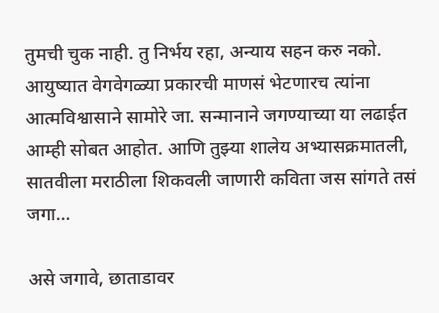तुमची चुक नाही. तु निर्भय रहा, अन्याय सहन करु नको. आयुष्यात वेगवेगळ्या प्रकारची माणसं भेटणारच त्यांना आत्मविश्वासाने सामोरे जा. सन्मानाने जगण्याच्या या लढाईत आम्ही सोबत आहोत. आणि तुझ्या शालेय अभ्यासक्रमातली, सातवीला मराठीला शिकवली जाणारी कविता जस सांगते तसं जगा…

असे जगावे, छाताडावर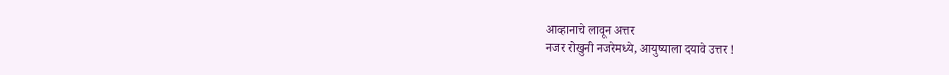आव्हानाचे लावून अत्तर
नजर रोखुनी नजरेमध्ये, आयुष्याला दयावे उत्तर !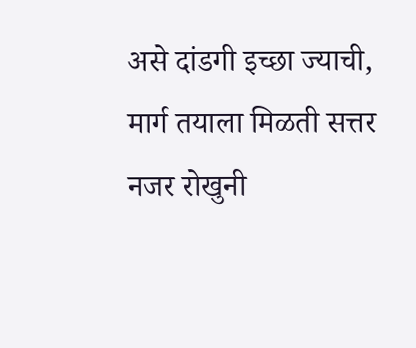असे दांडगी इच्छा ज्याची, मार्ग तयाला मिळती सत्तर
नजर रोखुनी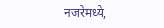नजरेमध्ये,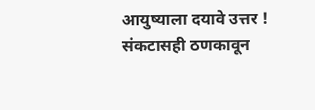आयुष्याला दयावे उत्तर !
संकटासही ठणकावून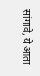सांगावे, ये आता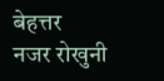बेहत्तर
नजर रोखुनी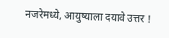नजरेमध्ये, आयुष्याला दयावे उत्तर !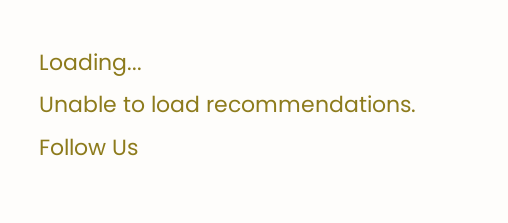Loading...
Unable to load recommendations.
Follow Us